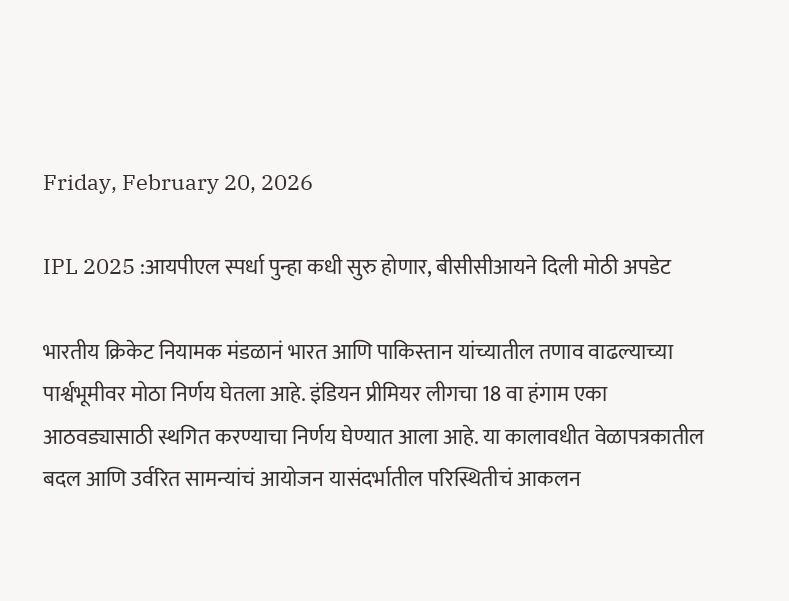Friday, February 20, 2026

IPL 2025 :आयपीएल स्पर्धा पुन्हा कधी सुरु होणार, बीसीसीआयने दिली मोठी अपडेट

भारतीय क्रिकेट नियामक मंडळानं भारत आणि पाकिस्तान यांच्यातील तणाव वाढल्याच्या पार्श्वभूमीवर मोठा निर्णय घेतला आहे. इंडियन प्रीमियर लीगचा 18 वा हंगाम एका आठवड्यासाठी स्थगित करण्याचा निर्णय घेण्यात आला आहे. या कालावधीत वेळापत्रकातील बदल आणि उर्वरित सामन्यांचं आयोजन यासंदर्भातील परिस्थितीचं आकलन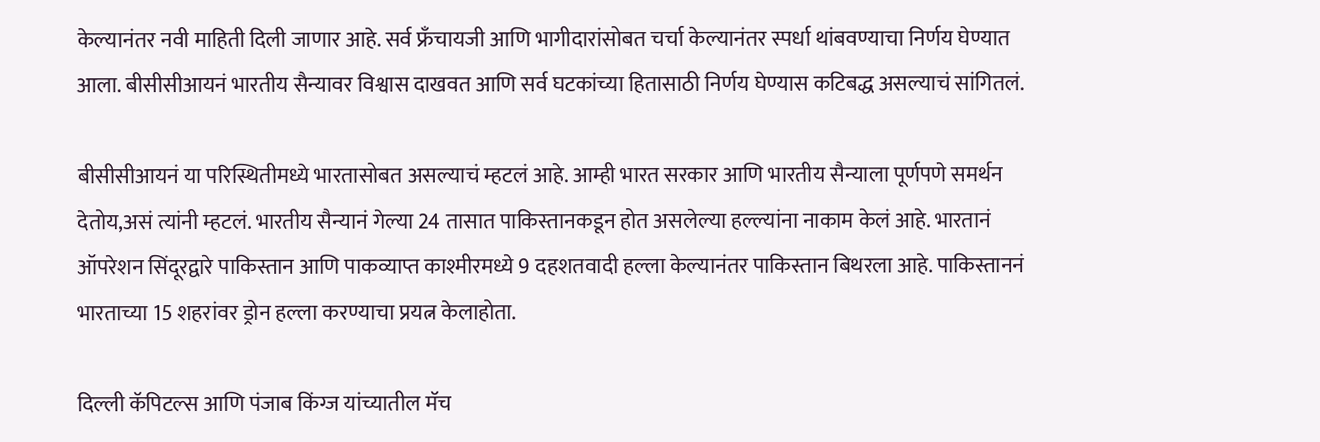केल्यानंतर नवी माहिती दिली जाणार आहे. सर्व फ्रँचायजी आणि भागीदारांसोबत चर्चा केल्यानंतर स्पर्धा थांबवण्याचा निर्णय घेण्यात आला. बीसीसीआयनं भारतीय सैन्यावर विश्वास दाखवत आणि सर्व घटकांच्या हितासाठी निर्णय घेण्यास कटिबद्ध असल्याचं सांगितलं.

बीसीसीआयनं या परिस्थितीमध्ये भारतासोबत असल्याचं म्हटलं आहे. आम्ही भारत सरकार आणि भारतीय सैन्याला पूर्णपणे समर्थन देतोय,असं त्यांनी म्हटलं. भारतीय सैन्यानं गेल्या 24 तासात पाकिस्तानकडून होत असलेल्या हल्ल्यांना नाकाम केलं आहे. भारतानं ऑपरेशन सिंदूरद्वारे पाकिस्तान आणि पाकव्याप्त काश्मीरमध्ये 9 दहशतवादी हल्ला केल्यानंतर पाकिस्तान बिथरला आहे. पाकिस्ताननं भारताच्या 15 शहरांवर ड्रोन हल्ला करण्याचा प्रयत्न केलाहोता.

दिल्ली कॅपिटल्स आणि पंजाब किंग्ज यांच्यातील मॅच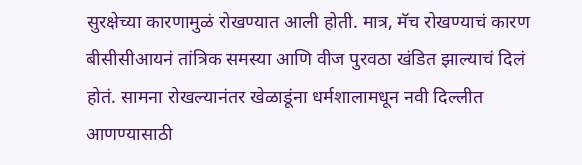सुरक्षेच्या कारणामुळं रोखण्यात आली होती. मात्र, मॅच रोखण्याचं कारण बीसीसीआयनं तांत्रिक समस्या आणि वीज पुरवठा खंडित झाल्याचं दिलं होतं. सामना रोखल्यानंतर खेळाडूंना धर्मशालामधून नवी दिल्लीत आणण्यासाठी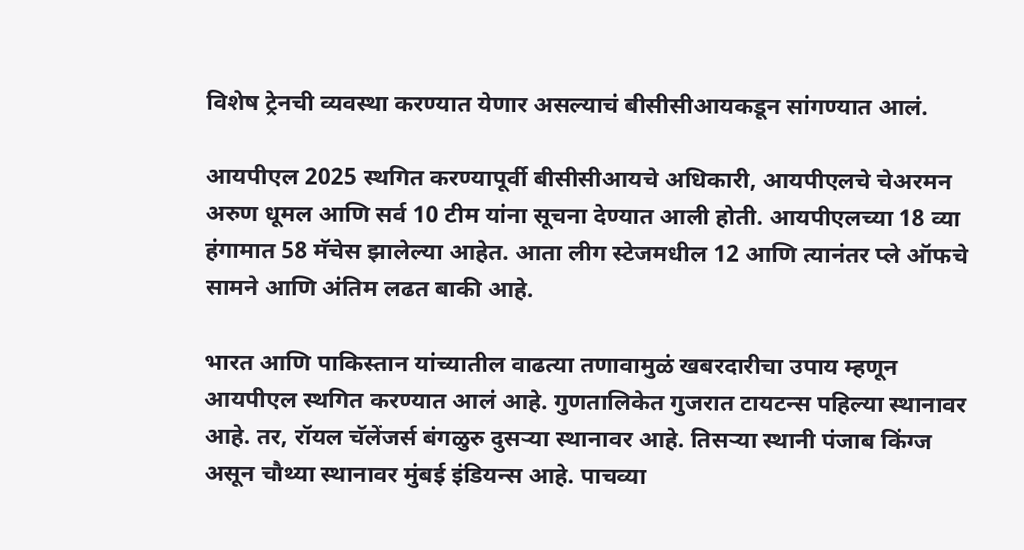विशेष ट्रेनची व्यवस्था करण्यात येणार असल्याचं बीसीसीआयकडून सांगण्यात आलं.

आयपीएल 2025 स्थगित करण्यापूर्वी बीसीसीआयचे अधिकारी, आयपीएलचे चेअरमन अरुण धूमल आणि सर्व 10 टीम यांना सूचना देण्यात आली होती. आयपीएलच्या 18 व्या हंगामात 58 मॅचेस झालेल्या आहेत. आता लीग स्टेजमधील 12 आणि त्यानंतर प्ले ऑफचे सामने आणि अंतिम लढत बाकी आहे.

भारत आणि पाकिस्तान यांच्यातील वाढत्या तणावामुळं खबरदारीचा उपाय म्हणून आयपीएल स्थगित करण्यात आलं आहे. गुणतालिकेत गुजरात टायटन्स पहिल्या स्थानावर आहे. तर, रॉयल चॅलेंजर्स बंगळुरु दुसऱ्या स्थानावर आहे. तिसऱ्या स्थानी पंजाब किंग्ज असून चौथ्या स्थानावर मुंबई इंडियन्स आहे. पाचव्या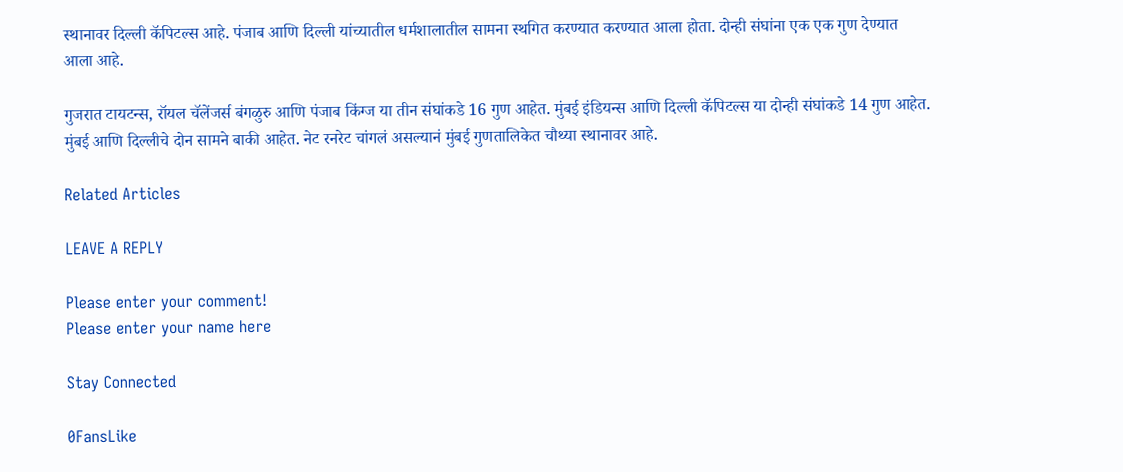स्थानावर दिल्ली कॅपिटल्स आहे. पंजाब आणि दिल्ली यांच्यातील धर्मशालातील सामना स्थगित करण्यात करण्यात आला होता. दोन्ही संघांना एक एक गुण देण्यात आला आहे.

गुजरात टायटन्स, रॉयल चॅलेंजर्स बंगळुरु आणि पंजाब किंग्ज या तीन संघांकडे 16 गुण आहेत. मुंबई इंडियन्स आणि दिल्ली कॅपिटल्स या दोन्ही संघांकडे 14 गुण आहेत. मुंबई आणि दिल्लीचे दोन सामने बाकी आहेत. नेट रनरेट चांगलं असल्यानं मुंबई गुणतालिकेत चौथ्या स्थानावर आहे.

Related Articles

LEAVE A REPLY

Please enter your comment!
Please enter your name here

Stay Connected

0FansLike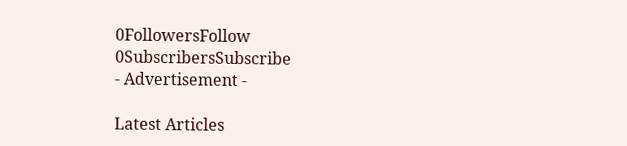0FollowersFollow
0SubscribersSubscribe
- Advertisement -

Latest Articles